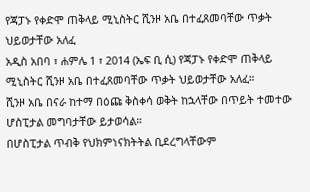የጃፓኑ የቀድሞ ጠቅላይ ሚኒስትር ሺንዞ አቤ በተፈጸመባቸው ጥቃት ህይወታቸው አለፈ
አዲስ አበባ ፣ ሐምሌ 1 ፣ 2014 (ኤፍ ቢ ሲ) የጃፓኑ የቀድሞ ጠቅላይ ሚኒስትር ሺንዞ አቤ በተፈጸመባቸው ጥቃት ህይወታቸው አለፈ።
ሺንዞ አቤ በናራ ከተማ በዕጩ ቅስቀሳ ወቅት ከኋላቸው በጥይት ተመተው ሆስፒታል መግባታቸው ይታወሳል።
በሆስፒታል ጥብቅ የህክምነናክትትል ቢደረግላቸውም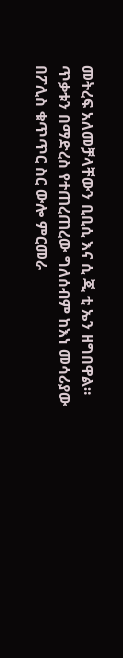መትረፍ አለመቻላቸውን ቢቢሲ እና ሲ ጂ ቲ ኤን ዘግበዋል።
ጥቃቱን በማድረስ የተጠረጠረው ግለሰብም ከእነ መሳሪያው በፖሊስ ቁጥጥር ስር ውሎ ምርመራ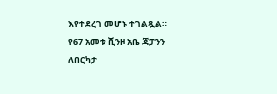እየተደረገ መሆኑ ተገልጿል።
የ67 አመቱ ሺንዞ አቤ ጃፓንን ለበርካታ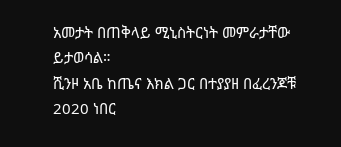አመታት በጠቅላይ ሚኒስትርነት መምራታቸው ይታወሳል።
ሺንዞ አቤ ከጤና እክል ጋር በተያያዘ በፈረንጆቹ 2020 ነበር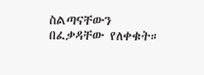ስልጣናቸውን በፈቃዳቸው የለቀቁት።